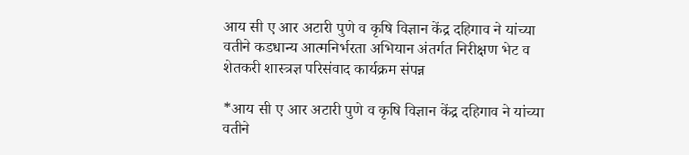आय सी ए आर अटारी पुणे व कृषि विज्ञान केंद्र दहिगाव ने यांच्या वतीने कडधान्य आत्मनिर्भरता अभियान अंतर्गत निरीक्षण भेट व शेतकरी शास्त्रज्ञ परिसंवाद कार्यक्रम संपन्न

*आय सी ए आर अटारी पुणे व कृषि विज्ञान केंद्र दहिगाव ने यांच्या वतीने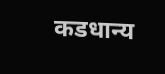कडधान्य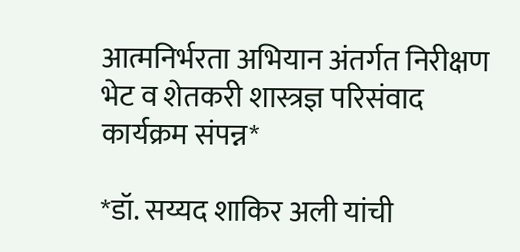आत्मनिर्भरता अभियान अंतर्गत निरीक्षण भेट व शेतकरी शास्त्रज्ञ परिसंवाद कार्यक्रम संपन्न*

*डॉ. सय्यद शाकिर अली यांची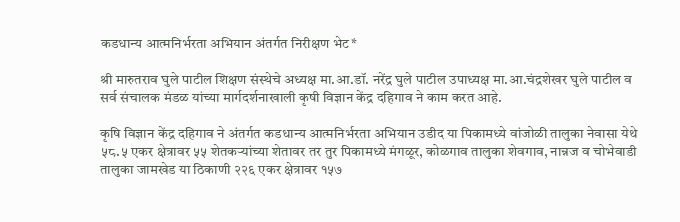कडधान्य आत्मनिर्भरता अभियान अंतर्गत निरीक्षण भेट*

श्री मारुतराव घुले पाटील शिक्षण संस्थेचे अध्यक्ष मा.आ.डॉ. नरेंद्र घुले पाटील उपाध्यक्ष मा.आ.चंद्रशेखर घुले पाटील व सर्व संचालक मंडळ यांच्या मार्गदर्शनाखाली कृषी विज्ञान केंद्र दहिगाव ने काम करत आहे.

कृषि विज्ञान केंद्र दहिगाव ने अंतर्गत कडधान्य आत्मनिर्भरता अभियान उडीद या पिकामध्ये वांजोळी तालुका नेवासा येथे ५८.५ एकर क्षेत्रावर ५५ शेतकऱ्यांच्या शेतावर तर तुर पिकामध्ये मंगळूर, कोळगाव तालुका शेवगाव, नान्नज व चोभेवाडी तालुका जामखेड या ठिकाणी २२६ एकर क्षेत्रावर १५७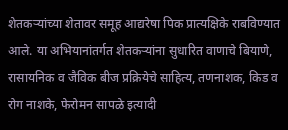शेतकऱ्यांच्या शेतावर समूह आद्यरेषा पिक प्रात्यक्षिके राबविण्यात आले. या अभियानांतर्गत शेतकऱ्यांना सुधारित वाणाचे बियाणे, रासायनिक व जैविक बीज प्रक्रियेचे साहित्य, तणनाशक, किड व रोग नाशके, फेरोमन सापळे इत्यादी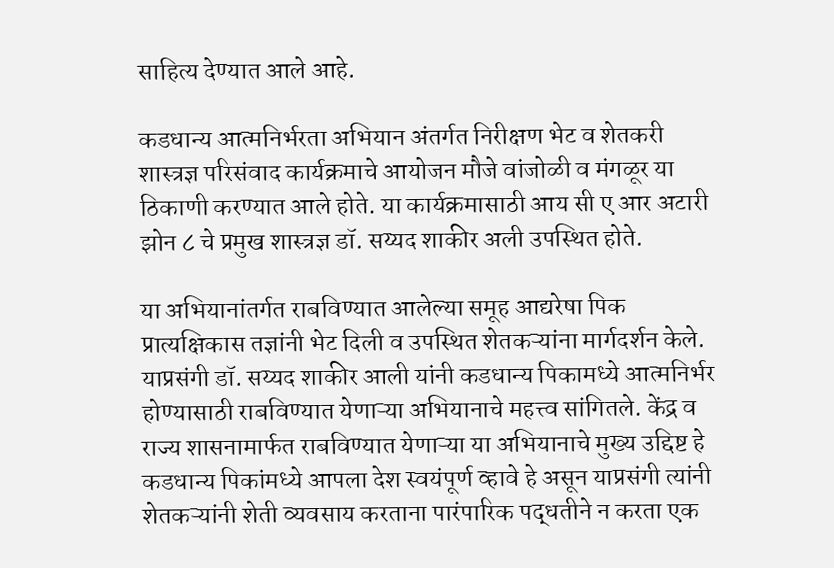साहित्य देण्यात आले आहे.

कडधान्य आत्मनिर्भरता अभियान अंतर्गत निरीक्षण भेट व शेतकरी शास्त्रज्ञ परिसंवाद कार्यक्रमाचे आयोजन मौजे वांजोळी व मंगळूर या ठिकाणी करण्यात आले होते. या कार्यक्रमासाठी आय सी ए आर अटारी झोन ८ चे प्रमुख शास्त्रज्ञ डॉ. सय्यद शाकीर अली उपस्थित होते.

या अभियानांतर्गत राबविण्यात आलेल्या समूह आद्यरेषा पिक प्रात्यक्षिकास तज्ञांनी भेट दिली व उपस्थित शेतकऱ्यांना मार्गदर्शन केले. याप्रसंगी डॉ. सय्यद शाकीर आली यांनी कडधान्य पिकामध्ये आत्मनिर्भर होण्यासाठी राबविण्यात येणाऱ्या अभियानाचे महत्त्व सांगितले. केंद्र व राज्य शासनामार्फत राबविण्यात येणाऱ्या या अभियानाचे मुख्य उद्दिष्ट हे कडधान्य पिकांमध्ये आपला देश स्वयंपूर्ण व्हावे हे असून याप्रसंगी त्यांनी शेतकऱ्यांनी शेती व्यवसाय करताना पारंपारिक पद्धतीने न करता एक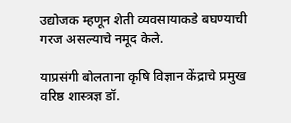उद्योजक म्हणून शेती व्यवसायाकडे बघण्याची गरज असल्याचे नमूद केले.

याप्रसंगी बोलताना कृषि विज्ञान केंद्राचे प्रमुख वरिष्ठ शास्त्रज्ञ डॉ.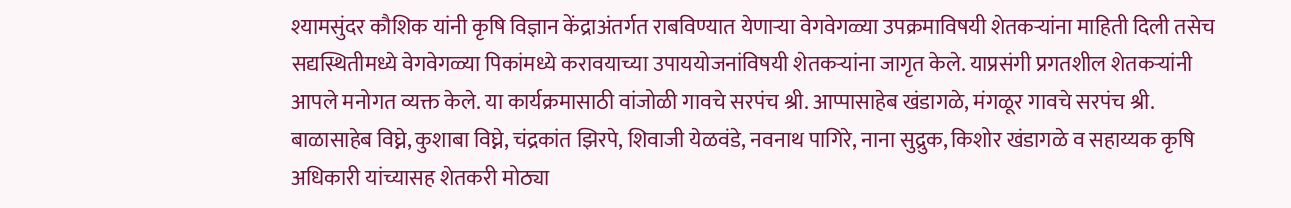श्यामसुंदर कौशिक यांनी कृषि विज्ञान केंद्राअंतर्गत राबविण्यात येणाऱ्या वेगवेगळ्या उपक्रमाविषयी शेतकऱ्यांना माहिती दिली तसेच सद्यस्थितीमध्ये वेगवेगळ्या पिकांमध्ये करावयाच्या उपाययोजनांविषयी शेतकऱ्यांना जागृत केले. याप्रसंगी प्रगतशील शेतकऱ्यांनी आपले मनोगत व्यक्त केले. या कार्यक्रमासाठी वांजोळी गावचे सरपंच श्री. आप्पासाहेब खंडागळे, मंगळूर गावचे सरपंच श्री. बाळासाहेब विघ्ने, कुशाबा विघ्ने, चंद्रकांत झिरपे, शिवाजी येळवंडे, नवनाथ पागिरे, नाना सुद्रुक, किशोर खंडागळे व सहाय्यक कृषि अधिकारी यांच्यासह शेतकरी मोठ्या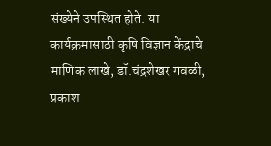संख्येने उपस्थित होते. या कार्यक्रमासाठी कृषि विज्ञान केंद्राचे माणिक लाखे, डॉ.चंद्रशेखर गवळी, प्रकाश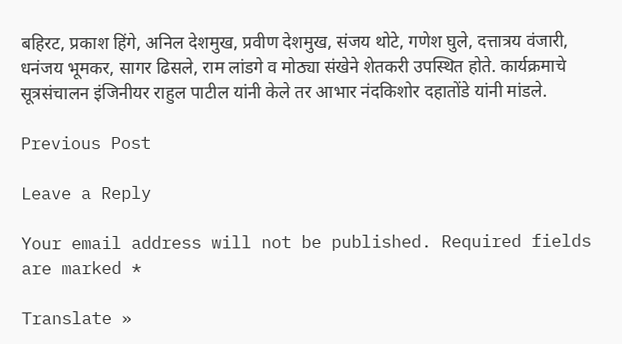बहिरट, प्रकाश हिंगे, अनिल देशमुख, प्रवीण देशमुख, संजय थोटे, गणेश घुले, दत्तात्रय वंजारी, धनंजय भूमकर, सागर ढिसले, राम लांडगे व मोठ्या संखेने शेतकरी उपस्थित होते. कार्यक्रमाचे सूत्रसंचालन इंजिनीयर राहुल पाटील यांनी केले तर आभार नंदकिशोर दहातोंडे यांनी मांडले.

Previous Post

Leave a Reply

Your email address will not be published. Required fields are marked *

Translate »